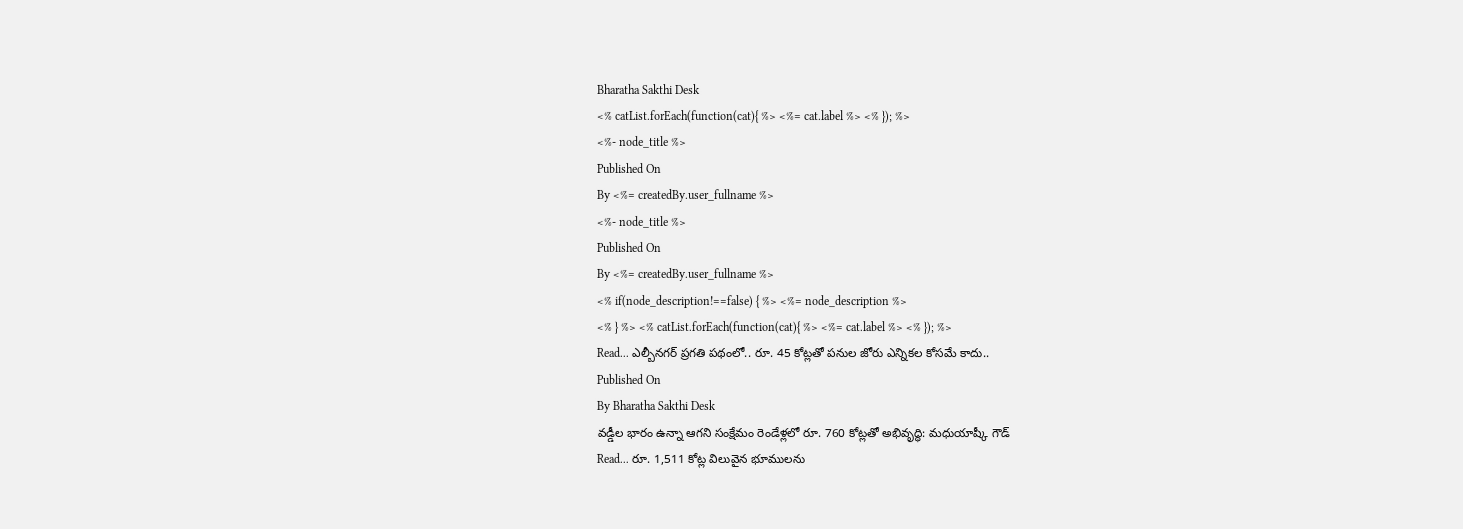Bharatha Sakthi Desk
<% catList.forEach(function(cat){ %> <%= cat.label %> <% }); %>
<%- node_title %>
Published On
By <%= createdBy.user_fullname %>
<%- node_title %>
Published On
By <%= createdBy.user_fullname %>
<% if(node_description!==false) { %> <%= node_description %>
<% } %> <% catList.forEach(function(cat){ %> <%= cat.label %> <% }); %>
Read... ఎల్బీనగర్ ప్రగతి పథంలో.. రూ. 45 కోట్లతో పనుల జోరు ఎన్నికల కోసమే కాదు..
Published On
By Bharatha Sakthi Desk
వడ్డీల భారం ఉన్నా ఆగని సంక్షేమం రెండేళ్లలో రూ. 760 కోట్లతో అభివృద్ధి: మధుయాష్కీ గౌడ్
Read... రూ. 1,511 కోట్ల విలువైన భూములను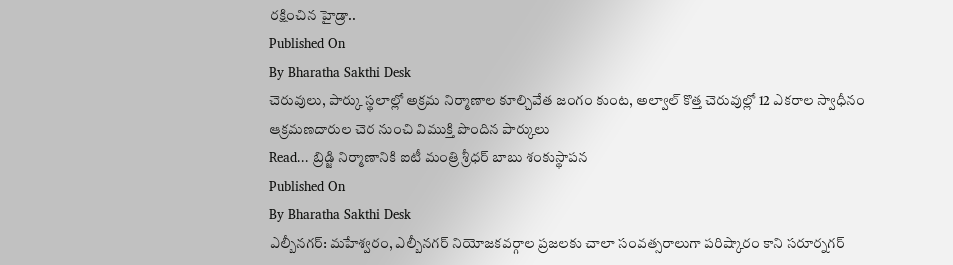రక్షించిన హైడ్రా..
Published On
By Bharatha Sakthi Desk
చెరువులు, పార్కు స్థలాల్లో అక్రమ నిర్మాణాల కూల్చివేత జంగం కుంట, అల్వాల్ కొత్త చెరువుల్లో 12 ఎకరాల స్వాధీనం ఆక్రమణదారుల చెర నుంచి విముక్తి పొందిన పార్కులు
Read... బ్రిడ్జి నిర్మాణానికి ఐటీ మంత్రి శ్రీధర్ బాబు శంకుస్థాపన
Published On
By Bharatha Sakthi Desk
ఎల్బీనగర్: మహేశ్వరం, ఎల్బీనగర్ నియోజకవర్గాల ప్రజలకు చాలా సంవత్సరాలుగా పరిష్కారం కాని సరూర్నగర్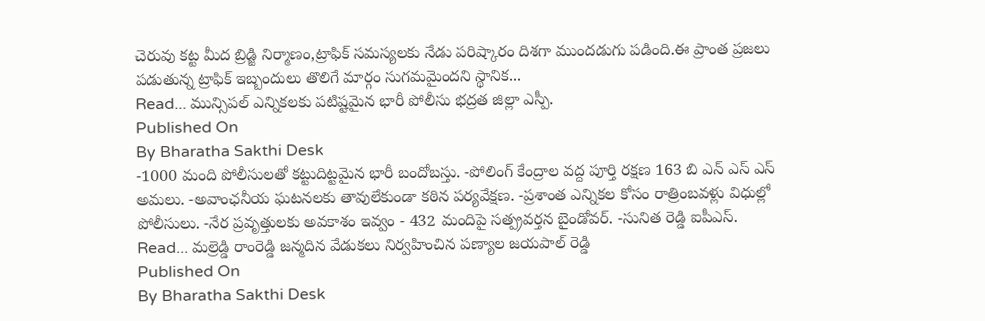చెరువు కట్ట మీద బ్రిడ్జి నిర్మాణం,ట్రాఫిక్ సమస్యలకు నేడు పరిష్కారం దిశగా ముందడుగు పడింది.ఈ ప్రాంత ప్రజలు పడుతున్న ట్రాఫిక్ ఇబ్బందులు తొలిగే మార్గం సుగమమైందని స్థానిక...
Read... మున్సిపల్ ఎన్నికలకు పటిష్టమైన భారీ పోలీసు భద్రత జిల్లా ఎస్పీ.
Published On
By Bharatha Sakthi Desk
-1000 మంది పోలీసులతో కట్టుదిట్టమైన భారీ బందోబస్తు. -పోలింగ్ కేంద్రాల వద్ద పూర్తి రక్షణ 163 బి ఎన్ ఎస్ ఎస్ అమలు. -అవాంఛనీయ ఘటనలకు తావులేకుండా కఠిన పర్యవేక్షణ. -ప్రశాంత ఎన్నికల కోసం రాత్రింబవళ్లు విధుల్లో పోలీసులు. -నేర ప్రవృత్తులకు అవకాశం ఇవ్వం - 432 మందిపై సత్ప్రవర్తన బైండోవర్. -సునిత రెడ్డి ఐపీఎస్.
Read... మల్రెడ్డి రాంరెడ్డి జన్మదిన వేడుకలు నిర్వహించిన పణ్యాల జయపాల్ రెడ్డి
Published On
By Bharatha Sakthi Desk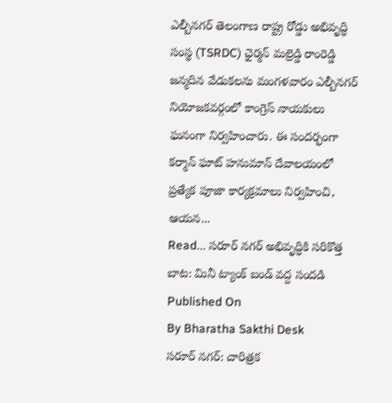ఎల్బీనగర్ తెలంగాణ రాష్ట్ర రోడ్డు అభివృద్ధి సంస్థ (TSRDC) ఛైర్మన్ మల్రెడ్డి రాంరెడ్డి జన్మదిన వేడుకలను మంగళవారం ఎల్బీనగర్ నియోజకవర్గంలో కాంగ్రెస్ నాయకులు ఘనంగా నిర్వహించారు. ఈ సందర్భంగా కర్మాన్ ఘాట్ హనుమాన్ దేవాలయంలో ప్రత్యేక పూజా కార్యక్రమాలు నిర్వహించి, ఆయన...
Read... సరూర్ నగర్ అభివృద్ధికి సరికొత్త బాట: మినీ ట్యాంక్ బండ్ వద్ద సందడి
Published On
By Bharatha Sakthi Desk
సరూర్ నగర్: చారిత్రక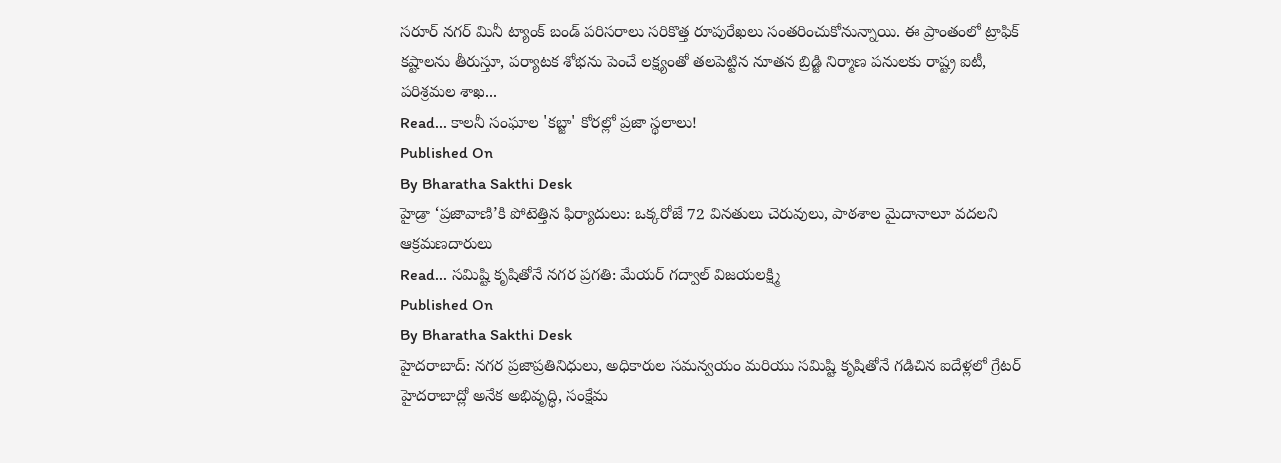సరూర్ నగర్ మినీ ట్యాంక్ బండ్ పరిసరాలు సరికొత్త రూపురేఖలు సంతరించుకోనున్నాయి. ఈ ప్రాంతంలో ట్రాఫిక్ కష్టాలను తీరుస్తూ, పర్యాటక శోభను పెంచే లక్ష్యంతో తలపెట్టిన నూతన బ్రిడ్జి నిర్మాణ పనులకు రాష్ట్ర ఐటీ, పరిశ్రమల శాఖ...
Read... కాలనీ సంఘాల 'కబ్జా' కోరల్లో ప్రజా స్థలాలు!
Published On
By Bharatha Sakthi Desk
హైడ్రా ‘ప్రజావాణి’కి పోటెత్తిన ఫిర్యాదులు: ఒక్కరోజే 72 వినతులు చెరువులు, పాఠశాల మైదానాలూ వదలని ఆక్రమణదారులు
Read... సమిష్టి కృషితోనే నగర ప్రగతి: మేయర్ గద్వాల్ విజయలక్ష్మి
Published On
By Bharatha Sakthi Desk
హైదరాబాద్: నగర ప్రజాప్రతినిధులు, అధికారుల సమన్వయం మరియు సమిష్టి కృషితోనే గడిచిన ఐదేళ్లలో గ్రేటర్ హైదరాబాద్లో అనేక అభివృద్ధి, సంక్షేమ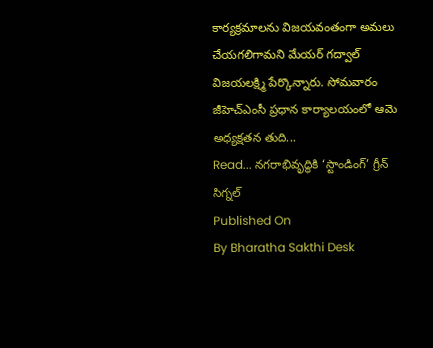కార్యక్రమాలను విజయవంతంగా అమలు చేయగలిగామని మేయర్ గద్వాల్ విజయలక్ష్మి పేర్కొన్నారు. సోమవారం జీహెచ్ఎంసీ ప్రధాన కార్యాలయంలో ఆమె అధ్యక్షతన తుది...
Read... నగరాభివృద్ధికి ‘స్టాండింగ్’ గ్రీన్ సిగ్నల్
Published On
By Bharatha Sakthi Desk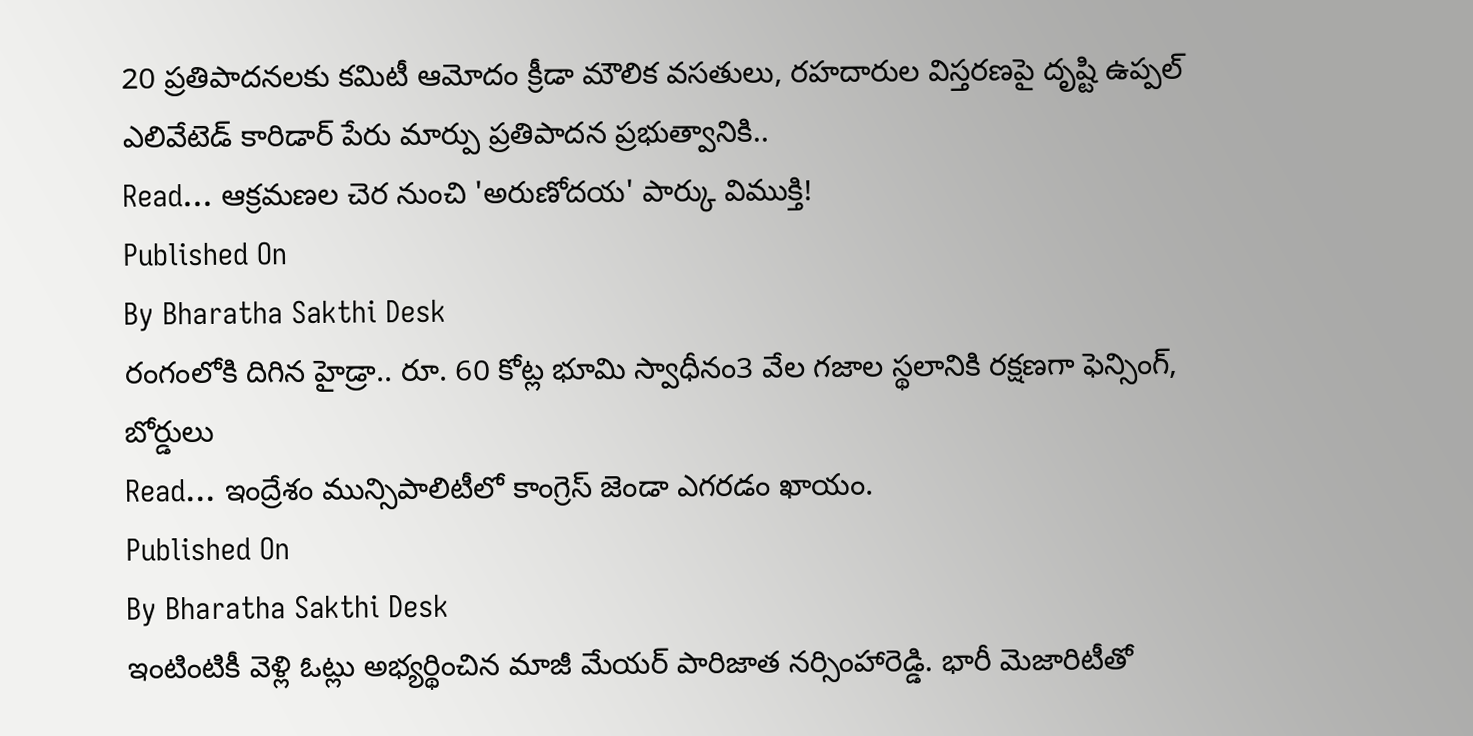20 ప్రతిపాదనలకు కమిటీ ఆమోదం క్రీడా మౌలిక వసతులు, రహదారుల విస్తరణపై దృష్టి ఉప్పల్ ఎలివేటెడ్ కారిడార్ పేరు మార్పు ప్రతిపాదన ప్రభుత్వానికి..
Read... ఆక్రమణల చెర నుంచి 'అరుణోదయ' పార్కు విముక్తి!
Published On
By Bharatha Sakthi Desk
రంగంలోకి దిగిన హైడ్రా.. రూ. 60 కోట్ల భూమి స్వాధీనం3 వేల గజాల స్థలానికి రక్షణగా ఫెన్సింగ్, బోర్డులు
Read... ఇంద్రేశం మున్సిపాలిటీలో కాంగ్రెస్ జెండా ఎగరడం ఖాయం.
Published On
By Bharatha Sakthi Desk
ఇంటింటికీ వెళ్లి ఓట్లు అభ్యర్థించిన మాజీ మేయర్ పారిజాత నర్సింహారెడ్డి. భారీ మెజారిటీతో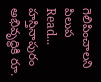గెలిపించాలని పిలుప
Read... హస్తినాపురం అభివృద్ధికి రూ.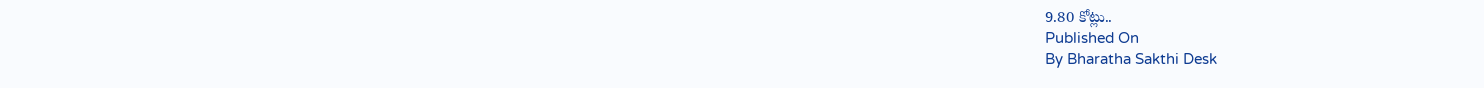9.80 కోట్లు..
Published On
By Bharatha Sakthi Desk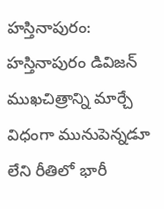హస్తినాపురం: హస్తినాపురం డివిజన్ ముఖచిత్రాన్ని మార్చే విధంగా మునుపెన్నడూ లేని రీతిలో భారీ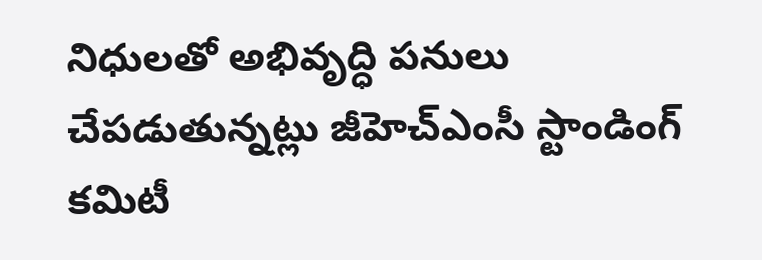నిధులతో అభివృద్ధి పనులు చేపడుతున్నట్లు జీహెచ్ఎంసీ స్టాండింగ్ కమిటీ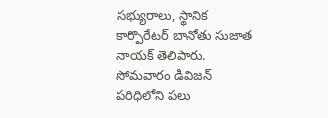సభ్యురాలు, స్థానిక కార్పొరేటర్ బానోతు సుజాత నాయక్ తెలిపారు. సోమవారం డివిజన్ పరిధిలోని పలు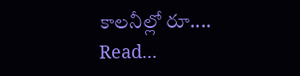కాలనీల్లో రూ....
Read...